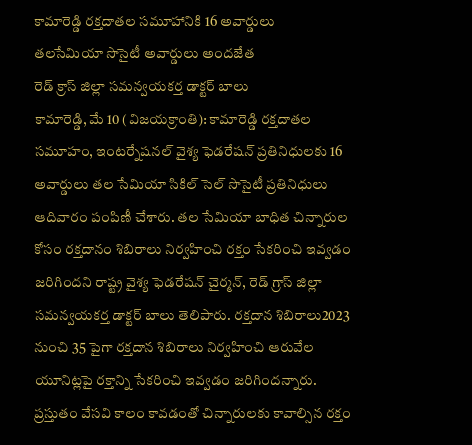కామారెడ్డి రక్తదాతల సమూహానికి 16 అవార్డులు
తలసేమియా సొసైటీ అవార్డులు అందజేత
రెడ్ క్రాస్ జిల్లా సమన్వయకర్త డాక్టర్ బాలు
కామారెడ్డి, మే 10 (విజయక్రాంతి): కామారెడ్డి రక్తదాతల సమూహం, ఇంటర్నేషనల్ వైశ్య ఫెడరేషన్ ప్రతినిధులకు 16 అవార్డులు తల సేమియా సికిల్ సెల్ సొసైటీ ప్రతినిధులు ఆదివారం పంపిణీ చేశారు. తల సేమియా బాధిత చిన్నారుల కోసం రక్తదానం శిబిరాలు నిర్వహించి రక్తం సేకరించి ఇవ్వడం జరిగిందని రాష్ట్ర వైశ్య ఫెడరేషన్ చైర్మన్, రెడ్ గ్రాస్ జిల్లా సమన్వయకర్త డాక్టర్ బాలు తెలిపారు. రక్తదాన శిబిరాలు2023 నుంచి 35 పైగా రక్తదాన శిబిరాలు నిర్వహించి ఆరువేల యూనిట్లపై రక్తాన్ని సేకరించి ఇవ్వడం జరిగిందన్నారు.
ప్రస్తుతం వేసవి కాలం కావడంతో చిన్నారులకు కావాల్సిన రక్తం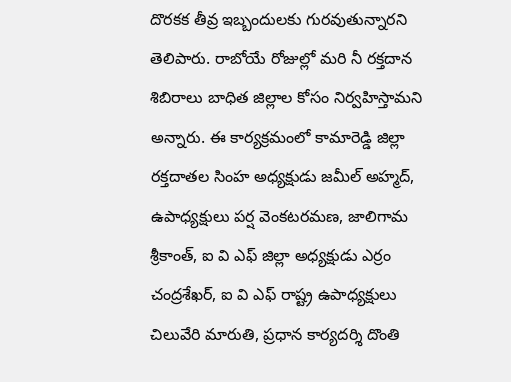దొరకక తీవ్ర ఇబ్బందులకు గురవుతున్నారని తెలిపారు. రాబోయే రోజుల్లో మరి నీ రక్తదాన శిబిరాలు బాధిత జిల్లాల కోసం నిర్వహిస్తామని అన్నారు. ఈ కార్యక్రమంలో కామారెడ్డి జిల్లా రక్తదాతల సింహ అధ్యక్షుడు జమీల్ అహ్మద్, ఉపాధ్యక్షులు పర్ష వెంకటరమణ, జాలిగామ శ్రీకాంత్, ఐ వి ఎఫ్ జిల్లా అధ్యక్షుడు ఎర్రం చంద్రశేఖర్, ఐ వి ఎఫ్ రాష్ట్ర ఉపాధ్యక్షులు చిలువేరి మారుతి, ప్రధాన కార్యదర్శి దొంతి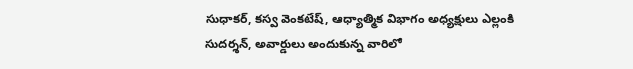సుధాకర్, కస్వ వెంకటేష్, ఆధ్యాత్మిక విభాగం అధ్యక్షులు ఎల్లంకి సుదర్శన్, అవార్డులు అందుకున్న వారిలో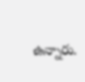ఉన్నారు.